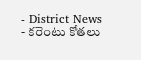- District News
- కరెంటు కోతలు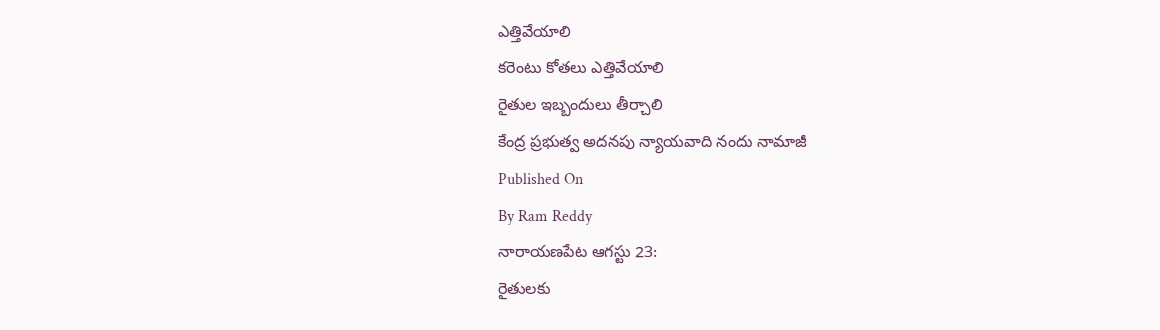ఎత్తివేయాలి
కరెంటు కోతలు ఎత్తివేయాలి
రైతుల ఇబ్బందులు తీర్చాలి
కేంద్ర ప్రభుత్వ అదనపు న్యాయవాది నందు నామాజీ
Published On
By Ram Reddy
నారాయణపేట ఆగస్టు 23:
రైతులకు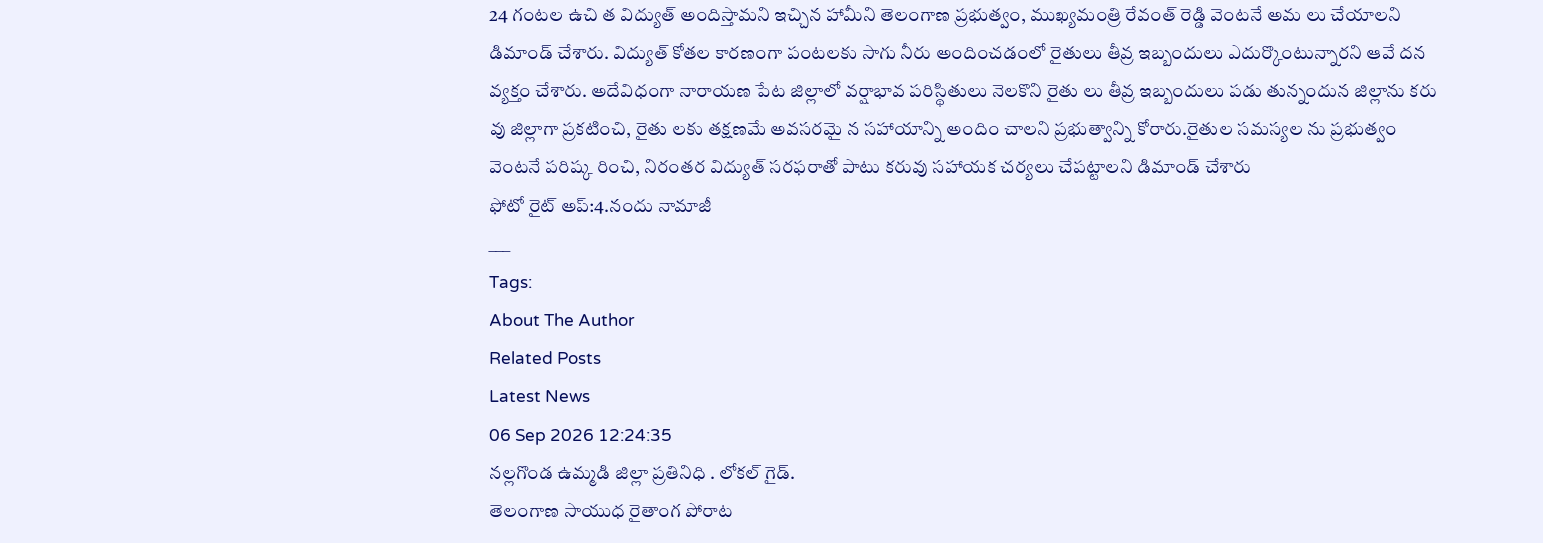24 గంటల ఉచి త విద్యుత్ అందిస్తామని ఇచ్చిన హామీని తెలంగాణ ప్రభుత్వం, ముఖ్యమంత్రి రేవంత్ రెడ్డి వెంటనే అమ లు చేయాలని డిమాండ్ చేశారు. విద్యుత్ కోతల కారణంగా పంటలకు సాగు నీరు అందించడంలో రైతులు తీవ్ర ఇబ్బందులు ఎదుర్కొంటున్నారని ఆవే దన వ్యక్తం చేశారు. అదేవిధంగా నారాయణ పేట జిల్లాలో వర్షాభావ పరిస్థితులు నెలకొని రైతు లు తీవ్ర ఇబ్బందులు పడు తున్నందున జిల్లాను కరు వు జిల్లాగా ప్రకటించి, రైతు లకు తక్షణమే అవసరమై న సహాయాన్ని అందిం చాలని ప్రభుత్వాన్ని కోరారు.రైతుల సమస్యల ను ప్రభుత్వం వెంటనే పరిష్క రించి, నిరంతర విద్యుత్ సరఫరాతో పాటు కరువు సహాయక చర్యలు చేపట్టాలని డిమాండ్ చేశారు
ఫోటో రైట్ అప్:4.నందు నామాజీ
___
Tags:
About The Author
Related Posts
Latest News
06 Sep 2026 12:24:35
నల్లగొండ ఉమ్మడి జిల్లా ప్రతినిధి . లోకల్ గైడ్.
తెలంగాణ సాయుధ రైతాంగ పోరాట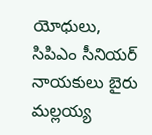యోధులు, సిపిఎం సీనియర్ నాయకులు బైరు మల్లయ్య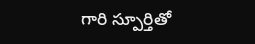గారి స్పూర్తితో